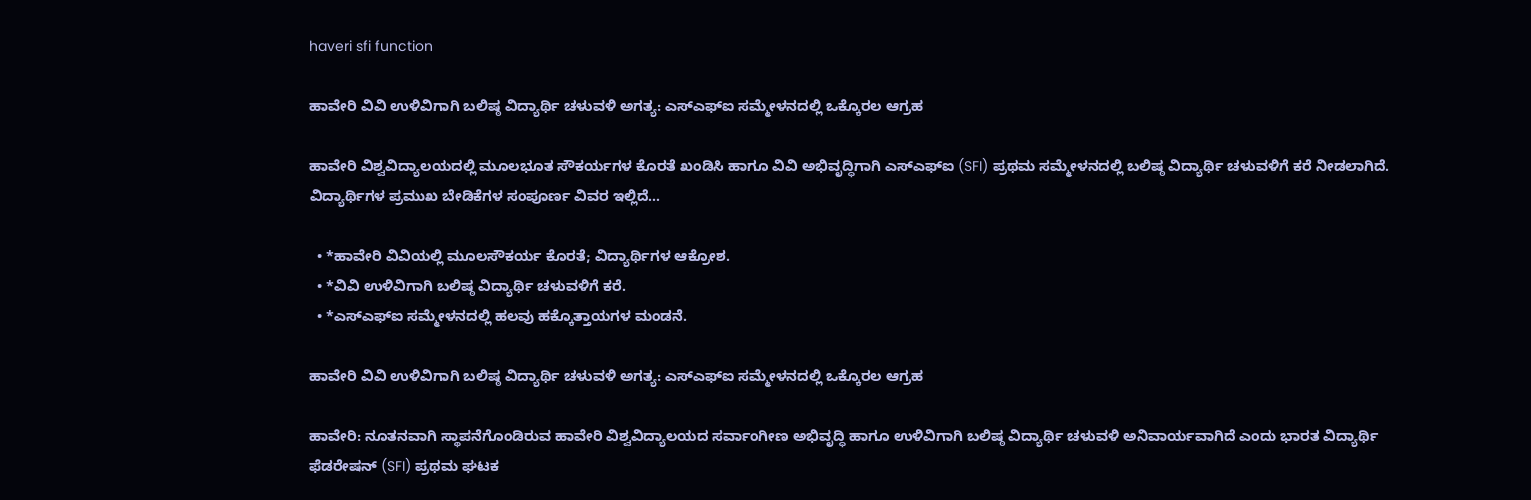haveri sfi function

ಹಾವೇರಿ ವಿವಿ ಉಳಿವಿಗಾಗಿ ಬಲಿಷ್ಠ ವಿದ್ಯಾರ್ಥಿ ಚಳುವಳಿ ಅಗತ್ಯ: ಎಸ್‌ಎಫ್‌ಐ ಸಮ್ಮೇಳನದಲ್ಲಿ ಒಕ್ಕೊರಲ ಆಗ್ರಹ

ಹಾವೇರಿ ವಿಶ್ವವಿದ್ಯಾಲಯದಲ್ಲಿ ಮೂಲಭೂತ ಸೌಕರ್ಯಗಳ ಕೊರತೆ ಖಂಡಿಸಿ ಹಾಗೂ ವಿವಿ ಅಭಿವೃದ್ಧಿಗಾಗಿ ಎಸ್‌ಎಫ್‌ಐ (SFI) ಪ್ರಥಮ ಸಮ್ಮೇಳನದಲ್ಲಿ ಬಲಿಷ್ಠ ವಿದ್ಯಾರ್ಥಿ ಚಳುವಳಿಗೆ ಕರೆ ನೀಡಲಾಗಿದೆ. ವಿದ್ಯಾರ್ಥಿಗಳ ಪ್ರಮುಖ ಬೇಡಿಕೆಗಳ ಸಂಪೂರ್ಣ ವಿವರ ಇಲ್ಲಿದೆ…

  • *ಹಾವೇರಿ ವಿವಿಯಲ್ಲಿ ಮೂಲಸೌಕರ್ಯ ಕೊರತೆ; ವಿದ್ಯಾರ್ಥಿಗಳ ಆಕ್ರೋಶ.
  • *ವಿವಿ ಉಳಿವಿಗಾಗಿ ಬಲಿಷ್ಠ ವಿದ್ಯಾರ್ಥಿ ಚಳುವಳಿಗೆ ಕರೆ.
  • *ಎಸ್ಎಫ್ಐ ಸಮ್ಮೇಳನದಲ್ಲಿ ಹಲವು ಹಕ್ಕೊತ್ತಾಯಗಳ ಮಂಡನೆ.

ಹಾವೇರಿ ವಿವಿ ಉಳಿವಿಗಾಗಿ ಬಲಿಷ್ಠ ವಿದ್ಯಾರ್ಥಿ ಚಳುವಳಿ ಅಗತ್ಯ: ಎಸ್‌ಎಫ್‌ಐ ಸಮ್ಮೇಳನದಲ್ಲಿ ಒಕ್ಕೊರಲ ಆಗ್ರಹ

ಹಾವೇರಿ: ನೂತನವಾಗಿ ಸ್ಥಾಪನೆಗೊಂಡಿರುವ ಹಾವೇರಿ ವಿಶ್ವವಿದ್ಯಾಲಯದ ಸರ್ವಾಂಗೀಣ ಅಭಿವೃದ್ಧಿ ಹಾಗೂ ಉಳಿವಿಗಾಗಿ ಬಲಿಷ್ಠ ವಿದ್ಯಾರ್ಥಿ ಚಳುವಳಿ ಅನಿವಾರ್ಯವಾಗಿದೆ ಎಂದು ಭಾರತ ವಿದ್ಯಾರ್ಥಿ ಫೆಡರೇಷನ್ (SFI) ಪ್ರಥಮ ಘಟಕ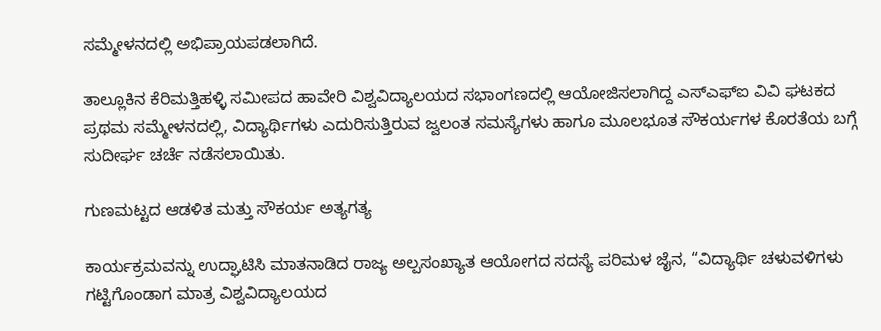ಸಮ್ಮೇಳನದಲ್ಲಿ ಅಭಿಪ್ರಾಯಪಡಲಾಗಿದೆ.

ತಾಲ್ಲೂಕಿನ ಕೆರಿಮತ್ತಿಹಳ್ಳಿ ಸಮೀಪದ ಹಾವೇರಿ ವಿಶ್ವವಿದ್ಯಾಲಯದ ಸಭಾಂಗಣದಲ್ಲಿ ಆಯೋಜಿಸಲಾಗಿದ್ದ ಎಸ್‌ಎಫ್‌ಐ ವಿವಿ ಘಟಕದ ಪ್ರಥಮ ಸಮ್ಮೇಳನದಲ್ಲಿ, ವಿದ್ಯಾರ್ಥಿಗಳು ಎದುರಿಸುತ್ತಿರುವ ಜ್ವಲಂತ ಸಮಸ್ಯೆಗಳು ಹಾಗೂ ಮೂಲಭೂತ ಸೌಕರ್ಯಗಳ ಕೊರತೆಯ ಬಗ್ಗೆ ಸುದೀರ್ಘ ಚರ್ಚೆ ನಡೆಸಲಾಯಿತು.

ಗುಣಮಟ್ಟದ ಆಡಳಿತ ಮತ್ತು ಸೌಕರ್ಯ ಅತ್ಯಗತ್ಯ

ಕಾರ್ಯಕ್ರಮವನ್ನು ಉದ್ಘಾಟಿಸಿ ಮಾತನಾಡಿದ ರಾಜ್ಯ ಅಲ್ಪಸಂಖ್ಯಾತ ಆಯೋಗದ ಸದಸ್ಯೆ ಪರಿಮಳ ಜೈನ, “ವಿದ್ಯಾರ್ಥಿ ಚಳುವಳಿಗಳು ಗಟ್ಟಿಗೊಂಡಾಗ ಮಾತ್ರ ವಿಶ್ವವಿದ್ಯಾಲಯದ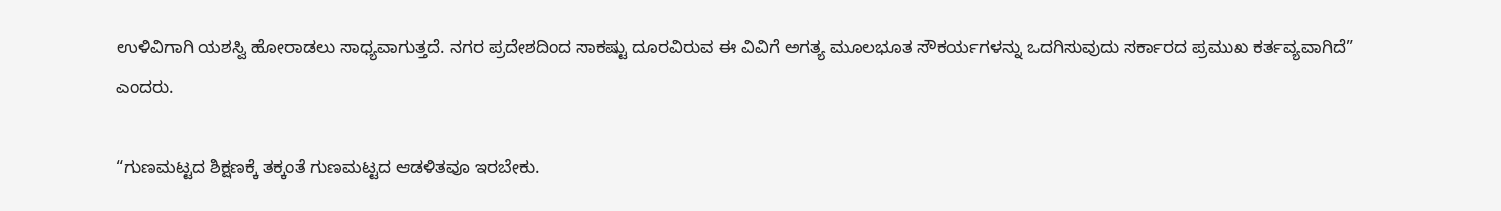ಉಳಿವಿಗಾಗಿ ಯಶಸ್ವಿ ಹೋರಾಡಲು ಸಾಧ್ಯವಾಗುತ್ತದೆ. ನಗರ ಪ್ರದೇಶದಿಂದ ಸಾಕಷ್ಟು ದೂರವಿರುವ ಈ ವಿವಿಗೆ ಅಗತ್ಯ ಮೂಲಭೂತ ಸೌಕರ್ಯಗಳನ್ನು ಒದಗಿಸುವುದು ಸರ್ಕಾರದ ಪ್ರಮುಖ ಕರ್ತವ್ಯವಾಗಿದೆ” ಎಂದರು.

“ಗುಣಮಟ್ಟದ ಶಿಕ್ಷಣಕ್ಕೆ ತಕ್ಕಂತೆ ಗುಣಮಟ್ಟದ ಆಡಳಿತವೂ ಇರಬೇಕು.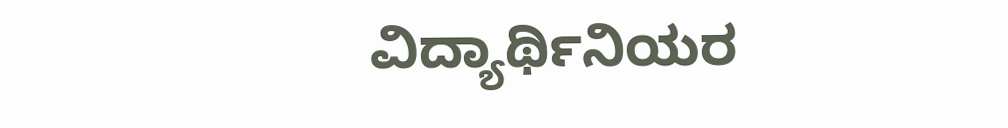ವಿದ್ಯಾರ್ಥಿನಿಯರ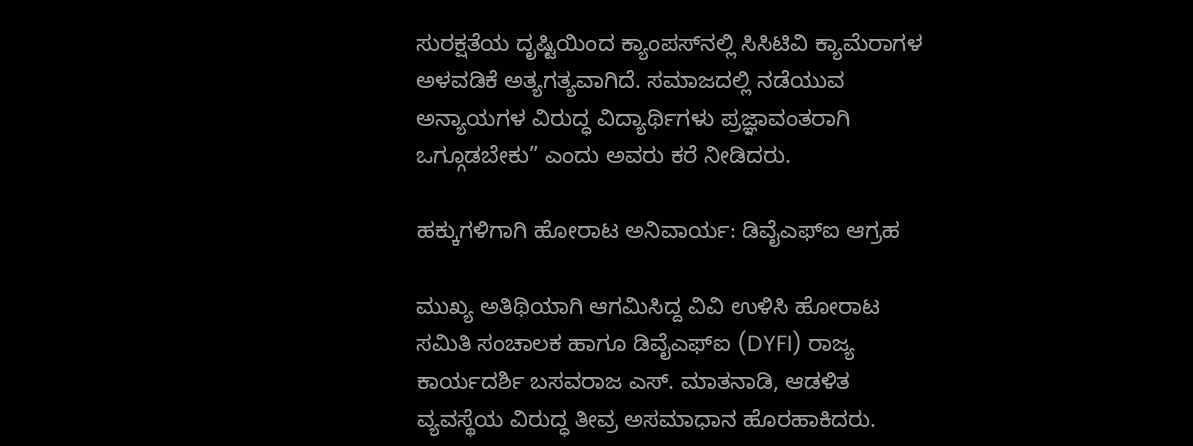ಸುರಕ್ಷತೆಯ ದೃಷ್ಟಿಯಿಂದ ಕ್ಯಾಂಪಸ್‌ನಲ್ಲಿ ಸಿಸಿಟಿವಿ ಕ್ಯಾಮೆರಾಗಳ ಅಳವಡಿಕೆ ಅತ್ಯಗತ್ಯವಾಗಿದೆ. ಸಮಾಜದಲ್ಲಿ ನಡೆಯುವ ಅನ್ಯಾಯಗಳ ವಿರುದ್ಧ ವಿದ್ಯಾರ್ಥಿಗಳು ಪ್ರಜ್ಞಾವಂತರಾಗಿ ಒಗ್ಗೂಡಬೇಕು” ಎಂದು ಅವರು ಕರೆ ನೀಡಿದರು.

ಹಕ್ಕುಗಳಿಗಾಗಿ ಹೋರಾಟ ಅನಿವಾರ್ಯ: ಡಿವೈಎಫ್ಐ ಆಗ್ರಹ

ಮುಖ್ಯ ಅತಿಥಿಯಾಗಿ ಆಗಮಿಸಿದ್ದ ವಿವಿ ಉಳಿಸಿ ಹೋರಾಟ ಸಮಿತಿ ಸಂಚಾಲಕ ಹಾಗೂ ಡಿವೈಎಫ್ಐ (DYFI) ರಾಜ್ಯ ಕಾರ್ಯದರ್ಶಿ ಬಸವರಾಜ ಎಸ್. ಮಾತನಾಡಿ, ಆಡಳಿತ ವ್ಯವಸ್ಥೆಯ ವಿರುದ್ಧ ತೀವ್ರ ಅಸಮಾಧಾನ ಹೊರಹಾಕಿದರು.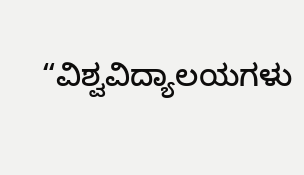“ವಿಶ್ವವಿದ್ಯಾಲಯಗಳು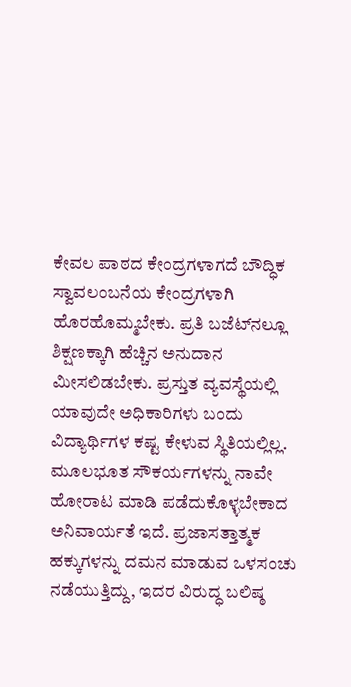ಕೇವಲ ಪಾಠದ ಕೇಂದ್ರಗಳಾಗದೆ ಬೌದ್ಧಿಕ ಸ್ವಾವಲಂಬನೆಯ ಕೇಂದ್ರಗಳಾಗಿ ಹೊರಹೊಮ್ಮಬೇಕು. ಪ್ರತಿ ಬಜೆಟ್‌ನಲ್ಲೂ ಶಿಕ್ಷಣಕ್ಕಾಗಿ ಹೆಚ್ಚಿನ ಅನುದಾನ ಮೀಸಲಿಡಬೇಕು. ಪ್ರಸ್ತುತ ವ್ಯವಸ್ಥೆಯಲ್ಲಿ ಯಾವುದೇ ಅಧಿಕಾರಿಗಳು ಬಂದು ವಿದ್ಯಾರ್ಥಿಗಳ ಕಷ್ಟ ಕೇಳುವ ಸ್ಥಿತಿಯಲ್ಲಿಲ್ಲ. ಮೂಲಭೂತ ಸೌಕರ್ಯಗಳನ್ನು ನಾವೇ ಹೋರಾಟ ಮಾಡಿ ಪಡೆದುಕೊಳ್ಳಬೇಕಾದ ಅನಿವಾರ್ಯತೆ ಇದೆ. ಪ್ರಜಾಸತ್ತಾತ್ಮಕ ಹಕ್ಕುಗಳನ್ನು ದಮನ ಮಾಡುವ ಒಳಸಂಚು ನಡೆಯುತ್ತಿದ್ದು, ಇದರ ವಿರುದ್ಧ ಬಲಿಷ್ಠ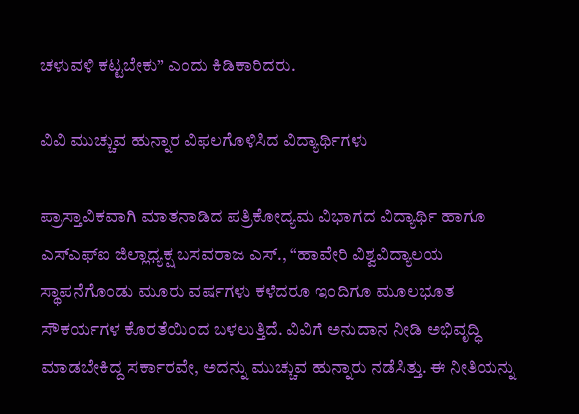ಚಳುವಳಿ ಕಟ್ಟಬೇಕು” ಎಂದು ಕಿಡಿಕಾರಿದರು.

ವಿವಿ ಮುಚ್ಚುವ ಹುನ್ನಾರ ವಿಫಲಗೊಳಿಸಿದ ವಿದ್ಯಾರ್ಥಿಗಳು

ಪ್ರಾಸ್ತಾವಿಕವಾಗಿ ಮಾತನಾಡಿದ ಪತ್ರಿಕೋದ್ಯಮ ವಿಭಾಗದ ವಿದ್ಯಾರ್ಥಿ ಹಾಗೂ ಎಸ್ಎಫ್ಐ ಜಿಲ್ಲಾಧ್ಯಕ್ಷ ಬಸವರಾಜ ಎಸ್., “ಹಾವೇರಿ ವಿಶ್ವವಿದ್ಯಾಲಯ ಸ್ಥಾಪನೆಗೊಂಡು ಮೂರು ವರ್ಷಗಳು ಕಳೆದರೂ ಇಂದಿಗೂ ಮೂಲಭೂತ ಸೌಕರ್ಯಗಳ ಕೊರತೆಯಿಂದ ಬಳಲುತ್ತಿದೆ. ವಿವಿಗೆ ಅನುದಾನ ನೀಡಿ ಅಭಿವೃದ್ಧಿ ಮಾಡಬೇಕಿದ್ದ ಸರ್ಕಾರವೇ, ಅದನ್ನು ಮುಚ್ಚುವ ಹುನ್ನಾರು ನಡೆಸಿತ್ತು. ಈ ನೀತಿಯನ್ನು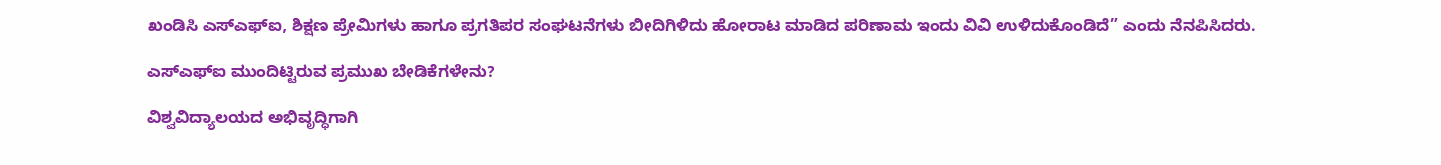ಖಂಡಿಸಿ ಎಸ್ಎಫ್ಐ, ಶಿಕ್ಷಣ ಪ್ರೇಮಿಗಳು ಹಾಗೂ ಪ್ರಗತಿಪರ ಸಂಘಟನೆಗಳು ಬೀದಿಗಿಳಿದು ಹೋರಾಟ ಮಾಡಿದ ಪರಿಣಾಮ ಇಂದು ವಿವಿ ಉಳಿದುಕೊಂಡಿದೆ” ಎಂದು ನೆನಪಿಸಿದರು.

ಎಸ್‌ಎಫ್‌ಐ ಮುಂದಿಟ್ಟಿರುವ ಪ್ರಮುಖ ಬೇಡಿಕೆಗಳೇನು?

ವಿಶ್ವವಿದ್ಯಾಲಯದ ಅಭಿವೃದ್ಧಿಗಾಗಿ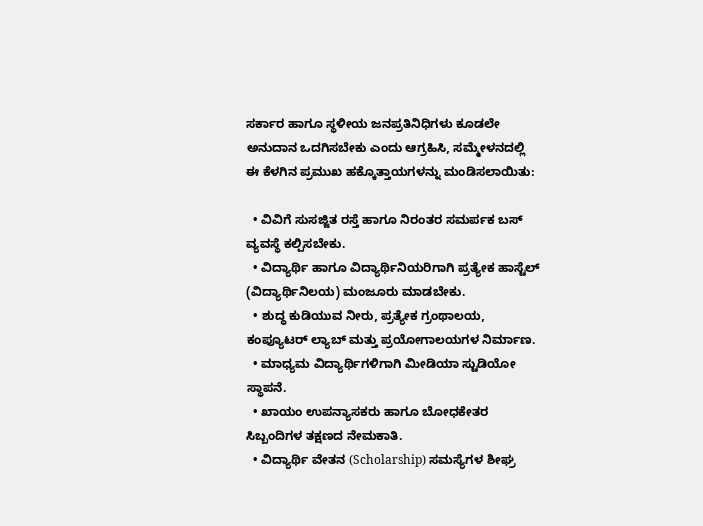ಸರ್ಕಾರ ಹಾಗೂ ಸ್ಥಳೀಯ ಜನಪ್ರತಿನಿಧಿಗಳು ಕೂಡಲೇ ಅನುದಾನ ಒದಗಿಸಬೇಕು ಎಂದು ಆಗ್ರಹಿಸಿ, ಸಮ್ಮೇಳನದಲ್ಲಿ ಈ ಕೆಳಗಿನ ಪ್ರಮುಖ ಹಕ್ಕೊತ್ತಾಯಗಳನ್ನು ಮಂಡಿಸಲಾಯಿತು:

  • ವಿವಿಗೆ ಸುಸಜ್ಜಿತ ರಸ್ತೆ ಹಾಗೂ ನಿರಂತರ ಸಮರ್ಪಕ ಬಸ್ ವ್ಯವಸ್ಥೆ ಕಲ್ಪಿಸಬೇಕು.
  • ವಿದ್ಯಾರ್ಥಿ ಹಾಗೂ ವಿದ್ಯಾರ್ಥಿನಿಯರಿಗಾಗಿ ಪ್ರತ್ಯೇಕ ಹಾಸ್ಟೆಲ್ (ವಿದ್ಯಾರ್ಥಿನಿಲಯ) ಮಂಜೂರು ಮಾಡಬೇಕು.
  • ಶುದ್ಧ ಕುಡಿಯುವ ನೀರು, ಪ್ರತ್ಯೇಕ ಗ್ರಂಥಾಲಯ, ಕಂಪ್ಯೂಟರ್ ಲ್ಯಾಬ್ ಮತ್ತು ಪ್ರಯೋಗಾಲಯಗಳ ನಿರ್ಮಾಣ.
  • ಮಾಧ್ಯಮ ವಿದ್ಯಾರ್ಥಿಗಳಿಗಾಗಿ ಮೀಡಿಯಾ ಸ್ಟುಡಿಯೋ ಸ್ಥಾಪನೆ.
  • ಖಾಯಂ ಉಪನ್ಯಾಸಕರು ಹಾಗೂ ಬೋಧಕೇತರ ಸಿಬ್ಬಂದಿಗಳ ತಕ್ಷಣದ ನೇಮಕಾತಿ.
  • ವಿದ್ಯಾರ್ಥಿ ವೇತನ (Scholarship) ಸಮಸ್ಯೆಗಳ ಶೀಘ್ರ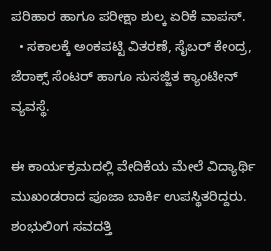ಪರಿಹಾರ ಹಾಗೂ ಪರೀಕ್ಷಾ ಶುಲ್ಕ ಏರಿಕೆ ವಾಪಸ್.
  • ಸಕಾಲಕ್ಕೆ ಅಂಕಪಟ್ಟಿ ವಿತರಣೆ, ಸೈಬರ್ ಕೇಂದ್ರ, ಜೆರಾಕ್ಸ್ ಸೆಂಟರ್ ಹಾಗೂ ಸುಸಜ್ಜಿತ ಕ್ಯಾಂಟೀನ್ ವ್ಯವಸ್ಥೆ.

ಈ ಕಾರ್ಯಕ್ರಮದಲ್ಲಿ ವೇದಿಕೆಯ ಮೇಲೆ ವಿದ್ಯಾರ್ಥಿ ಮುಖಂಡರಾದ ಪೂಜಾ ಬಾರ್ಕಿ ಉಪಸ್ಥಿತರಿದ್ದರು. ಶಂಭುಲಿಂಗ ಸವದತ್ತಿ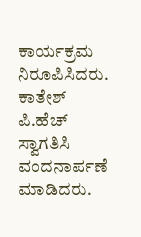ಕಾರ್ಯಕ್ರಮ ನಿರೂಪಿಸಿದರು. ಕಾತೇಶ್ ಪಿ.ಹೆಚ್ ಸ್ವಾಗತಿಸಿ ವಂದನಾರ್ಪಣೆ ಮಾಡಿದರು.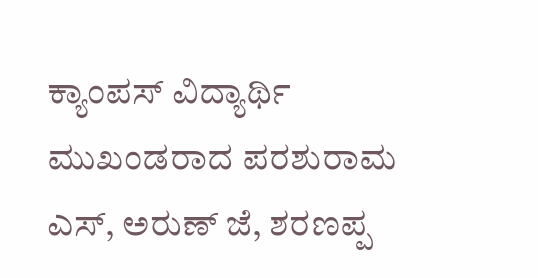ಕ್ಯಾಂಪಸ್ ವಿದ್ಯಾರ್ಥಿ ಮುಖಂಡರಾದ ಪರಶುರಾಮ ಎಸ್, ಅರುಣ್ ಜೆ, ಶರಣಪ್ಪ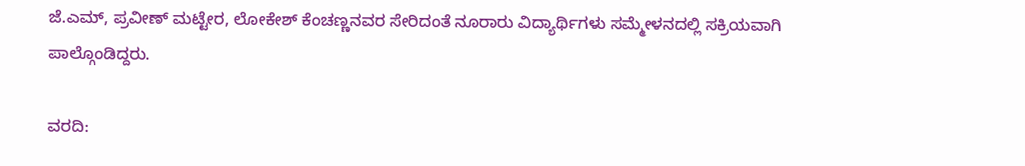ಜೆ.ಎಮ್, ಪ್ರವೀಣ್ ಮಟ್ಟೇರ, ಲೋಕೇಶ್ ಕೆಂಚಣ್ಣನವರ ಸೇರಿದಂತೆ ನೂರಾರು ವಿದ್ಯಾರ್ಥಿಗಳು ಸಮ್ಮೇಳನದಲ್ಲಿ ಸಕ್ರಿಯವಾಗಿ ಪಾಲ್ಗೊಂಡಿದ್ದರು.

ವರದಿ: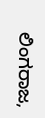ಲಿಂಗರಾಜ,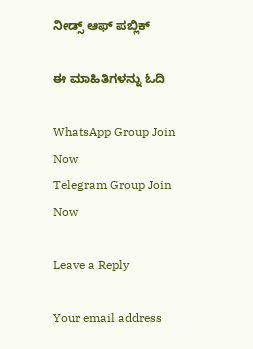ನೀಡ್ಸ್ ಆಫ್ ಪಬ್ಲಿಕ್

ಈ ಮಾಹಿತಿಗಳನ್ನು ಓದಿ

WhatsApp Group Join Now
Telegram Group Join Now

Leave a Reply

Your email address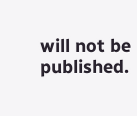will not be published.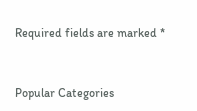Required fields are marked *


Popular Categories